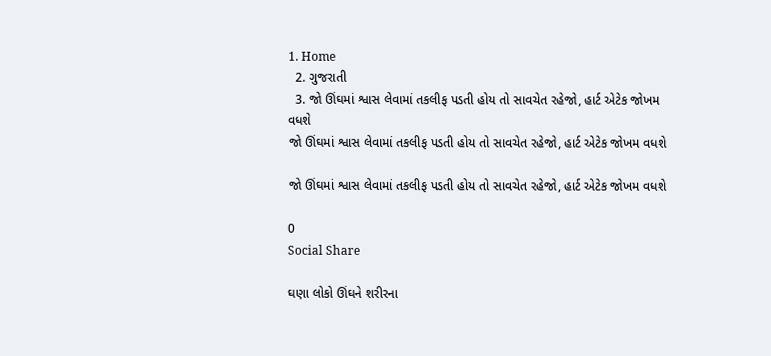1. Home
  2. ગુજરાતી
  3. જો ઊંઘમાં શ્વાસ લેવામાં તકલીફ પડતી હોય તો સાવચેત રહેજો, હાર્ટ એટેક જોખમ વધશે
જો ઊંઘમાં શ્વાસ લેવામાં તકલીફ પડતી હોય તો સાવચેત રહેજો, હાર્ટ એટેક જોખમ વધશે

જો ઊંઘમાં શ્વાસ લેવામાં તકલીફ પડતી હોય તો સાવચેત રહેજો, હાર્ટ એટેક જોખમ વધશે

0
Social Share

ઘણા લોકો ઊંઘને શરીરના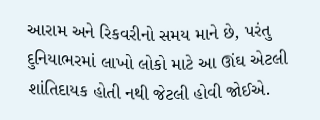આરામ અને રિકવરીનો સમય માને છે, પરંતુ દુનિયાભરમાં લાખો લોકો માટે આ ઊંઘ એટલી શાંતિદાયક હોતી નથી જેટલી હોવી જોઈએ.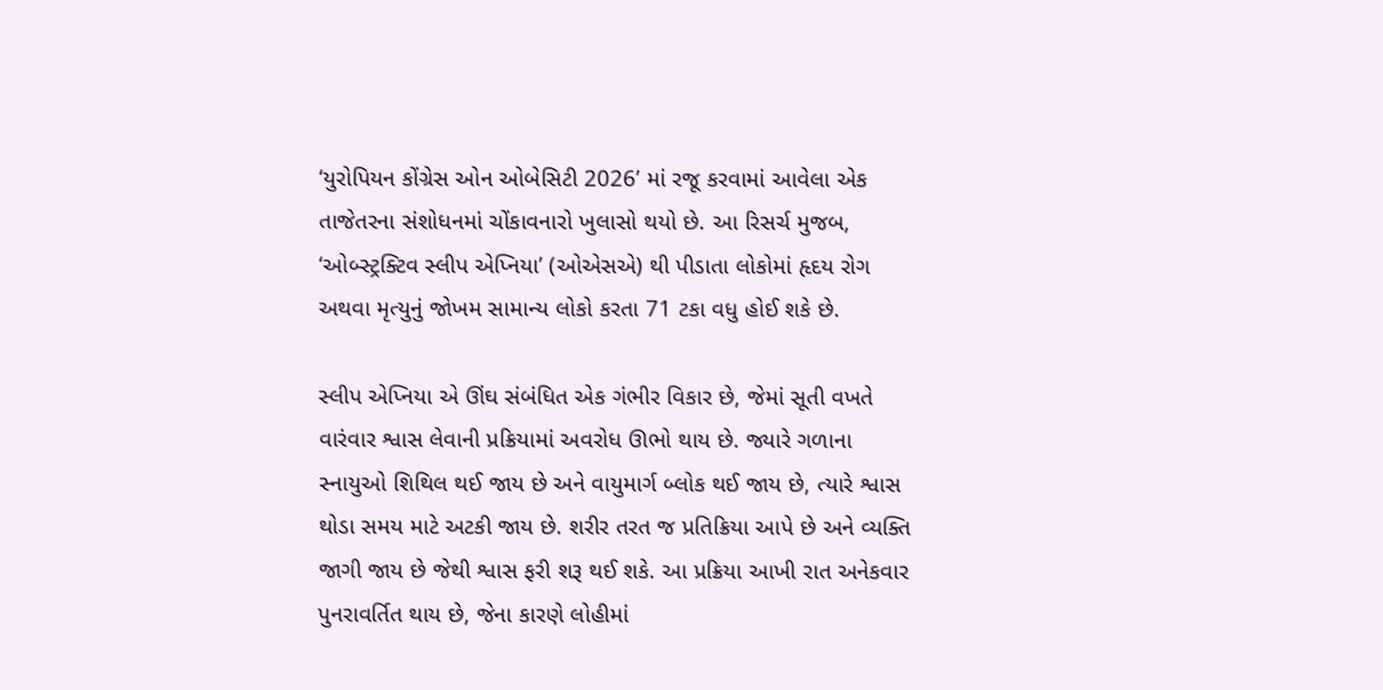‘યુરોપિયન કોંગ્રેસ ઓન ઓબેસિટી 2026’ માં રજૂ કરવામાં આવેલા એક તાજેતરના સંશોધનમાં ચોંકાવનારો ખુલાસો થયો છે. આ રિસર્ચ મુજબ, ‘ઓબ્સ્ટ્રક્ટિવ સ્લીપ એપ્નિયા’ (ઓએસએ) થી પીડાતા લોકોમાં હૃદય રોગ અથવા મૃત્યુનું જોખમ સામાન્ય લોકો કરતા 71 ટકા વધુ હોઈ શકે છે.

સ્લીપ એપ્નિયા એ ઊંઘ સંબંધિત એક ગંભીર વિકાર છે, જેમાં સૂતી વખતે વારંવાર શ્વાસ લેવાની પ્રક્રિયામાં અવરોધ ઊભો થાય છે. જ્યારે ગળાના સ્નાયુઓ શિથિલ થઈ જાય છે અને વાયુમાર્ગ બ્લોક થઈ જાય છે, ત્યારે શ્વાસ થોડા સમય માટે અટકી જાય છે. શરીર તરત જ પ્રતિક્રિયા આપે છે અને વ્યક્તિ જાગી જાય છે જેથી શ્વાસ ફરી શરૂ થઈ શકે. આ પ્રક્રિયા આખી રાત અનેકવાર પુનરાવર્તિત થાય છે, જેના કારણે લોહીમાં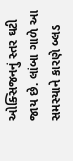ઓક્સિજનનું સ્તર ઘટી જાય છે. લાંબા ગાળે આ સમસ્યાને કારણે બ્લડ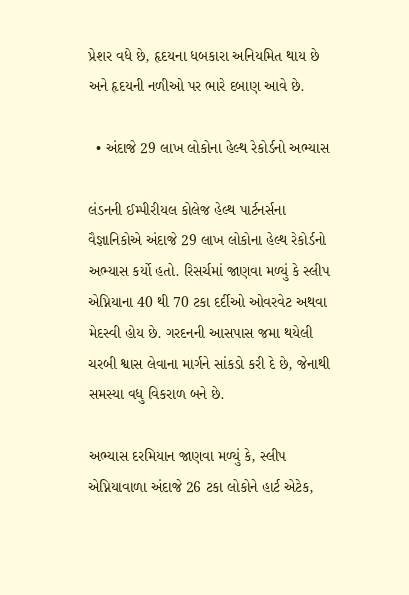પ્રેશર વધે છે, હૃદયના ધબકારા અનિયમિત થાય છે અને હૃદયની નળીઓ પર ભારે દબાણ આવે છે.

  • અંદાજે 29 લાખ લોકોના હેલ્થ રેકોર્ડનો અભ્યાસ

લંડનની ઈમ્પીરીયલ કોલેજ હેલ્થ પાર્ટનર્સના વૈજ્ઞાનિકોએ અંદાજે 29 લાખ લોકોના હેલ્થ રેકોર્ડનો અભ્યાસ કર્યો હતો. રિસર્ચમાં જાણવા મળ્યું કે સ્લીપ એપ્નિયાના 40 થી 70 ટકા દર્દીઓ ઓવરવેટ અથવા મેદસ્વી હોય છે. ગરદનની આસપાસ જમા થયેલી ચરબી શ્વાસ લેવાના માર્ગને સાંકડો કરી દે છે, જેનાથી સમસ્યા વધુ વિકરાળ બને છે.

અભ્યાસ દરમિયાન જાણવા મળ્યું કે, સ્લીપ એપ્નિયાવાળા અંદાજે 26 ટકા લોકોને હાર્ટ એટેક,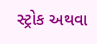સ્ટ્રોક અથવા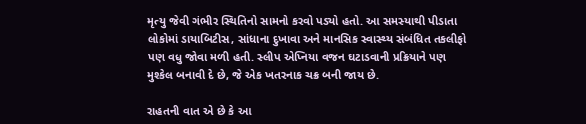મૃત્યુ જેવી ગંભીર સ્થિતિનો સામનો કરવો પડ્યો હતો. આ સમસ્યાથી પીડાતા લોકોમાં ડાયાબિટીસ, સાંધાના દુખાવા અને માનસિક સ્વાસ્થ્ય સંબંધિત તકલીફો પણ વધુ જોવા મળી હતી. સ્લીપ એપ્નિયા વજન ઘટાડવાની પ્રક્રિયાને પણ મુશ્કેલ બનાવી દે છે, જે એક ખતરનાક ચક્ર બની જાય છે.

રાહતની વાત એ છે કે આ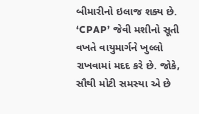બીમારીનો ઇલાજ શક્ય છે. ‘CPAP’ જેવી મશીનો સૂતી વખતે વાયુમાર્ગને ખુલ્લો રાખવામાં મદદ કરે છે. જોકે, સૌથી મોટી સમસ્યા એ છે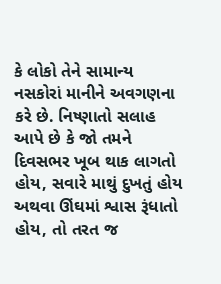કે લોકો તેને સામાન્ય નસકોરાં માનીને અવગણના કરે છે. નિષ્ણાતો સલાહ આપે છે કે જો તમને દિવસભર ખૂબ થાક લાગતો હોય, સવારે માથું દુખતું હોય અથવા ઊંઘમાં શ્વાસ રૂંધાતો હોય, તો તરત જ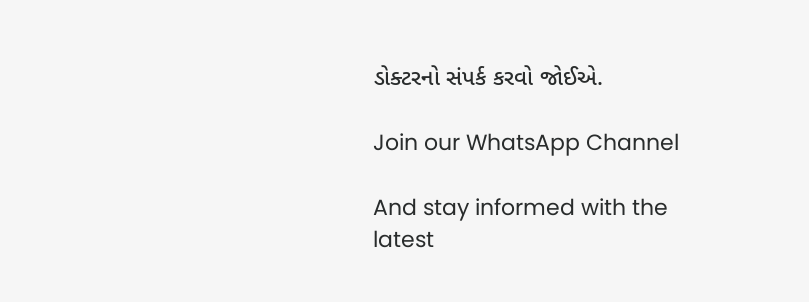ડોક્ટરનો સંપર્ક કરવો જોઈએ.

Join our WhatsApp Channel

And stay informed with the latest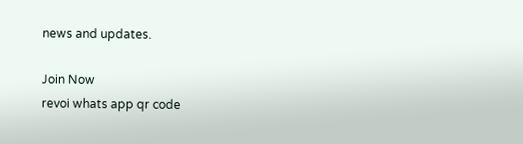news and updates.

Join Now
revoi whats app qr code